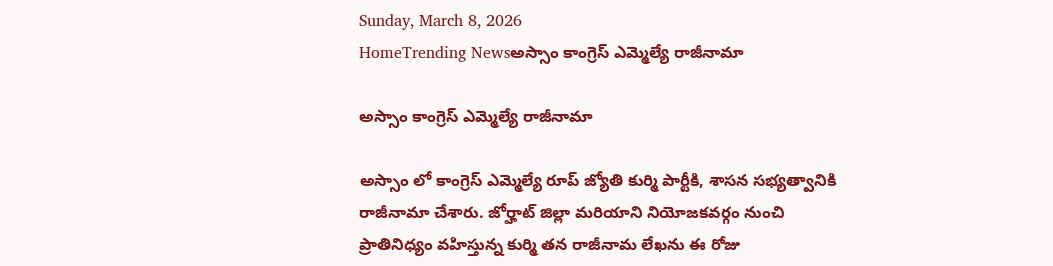Sunday, March 8, 2026
HomeTrending Newsఅస్సాం కాంగ్రెస్ ఎమ్మెల్యే రాజీనామా

అస్సాం కాంగ్రెస్ ఎమ్మెల్యే రాజీనామా

అస్సాం లో కాంగ్రెస్ ఎమ్మెల్యే రూప్ జ్యోతి కుర్మి పార్టీకి, శాసన సభ్యత్వానికి రాజీనామా చేశారు. జోర్హాట్ జిల్లా మరియాని నియోజకవర్గం నుంచి ప్రాతినిధ్యం వహిస్తున్న కుర్మి తన రాజీనామ లేఖను ఈ రోజు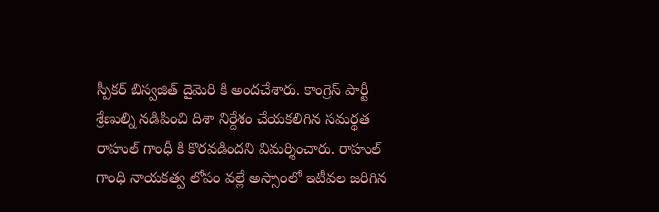స్పీకర్ బిస్వజిత్ దైమెరి కి అందచేశారు. కాంగ్రెస్ పార్టీ శ్రేణుల్ని నడిపించి దిశా నిర్దేశం చేయకలిగిన సమర్థత రాహుల్ గాంధీ కి కొరవడిందని విమర్శించారు. రాహుల్ గాంధి నాయకత్వ లోపం వల్లే అస్సాంలో ఇటీవల జరిగిన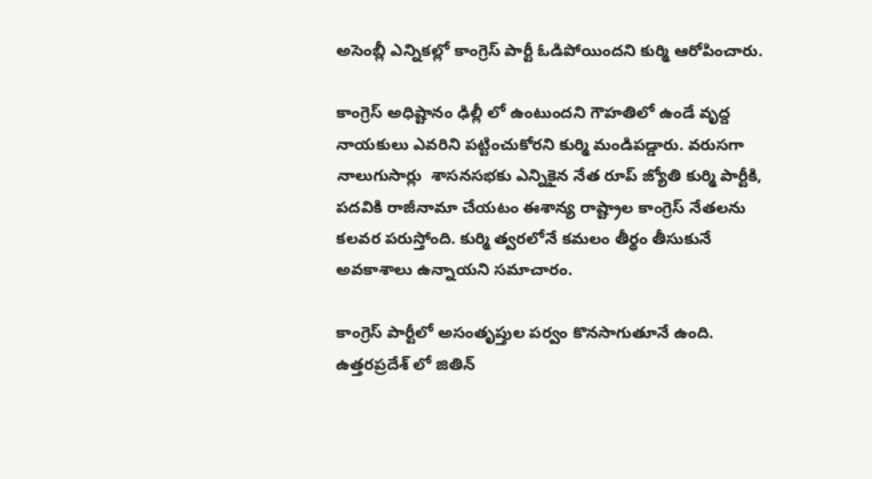అసెంబ్లీ ఎన్నికల్లో కాంగ్రెస్ పార్టీ ఓడిపోయిందని కుర్మి ఆరోపించారు.

కాంగ్రెస్ అధిష్టానం ఢిల్లీ లో ఉంటుందని గౌహతిలో ఉండే వృద్ద నాయకులు ఎవరిని పట్టించుకోరని కుర్మి మండిపడ్డారు. వరుసగా నాలుగుసార్లు  శాసనసభకు ఎన్నికైన నేత రూప్ జ్యోతి కుర్మి పార్టీకి, పదవికి రాజీనామా చేయటం ఈశాన్య రాష్ట్రాల కాంగ్రెస్ నేతలను కలవర పరుస్తోంది. కుర్మి త్వరలోనే కమలం తీర్థం తీసుకునే అవకాశాలు ఉన్నాయని సమాచారం.

కాంగ్రెస్ పార్టీలో అసంతృప్తుల పర్వం కొనసాగుతూనే ఉంది. ఉత్తరప్రదేశ్ లో జితిన్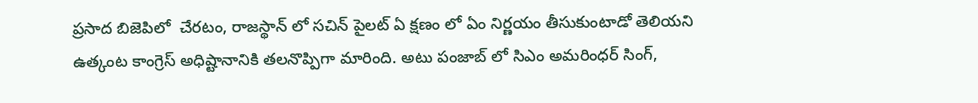ప్రసాద బిజెపిలో  చేరటం, రాజస్థాన్ లో సచిన్ పైలట్ ఏ క్షణం లో ఏం నిర్ణయం తీసుకుంటాడో తెలియని ఉత్కంట కాంగ్రెస్ అధిష్టానానికి తలనొప్పిగా మారింది. అటు పంజాబ్ లో సిఎం అమరింధర్ సింగ్,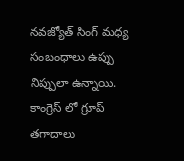నవజ్యోత్ సింగ్ మధ్య సంబంధాలు ఉప్పు నిప్పులా ఉన్నాయి. కాంగ్రెస్ లో గ్రూప్ తగాదాలు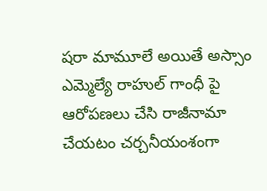షరా మామూలే అయితే అస్సాం ఎమ్మెల్యే రాహుల్ గాంధీ పై ఆరోపణలు చేసి రాజీనామా చేయటం చర్చనీయంశంగా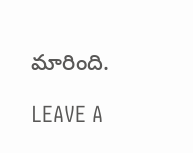మారింది.

LEAVE A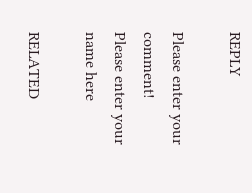REPLY

Please enter your comment!
Please enter your name here

RELATED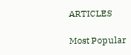ARTICLES

Most Popular